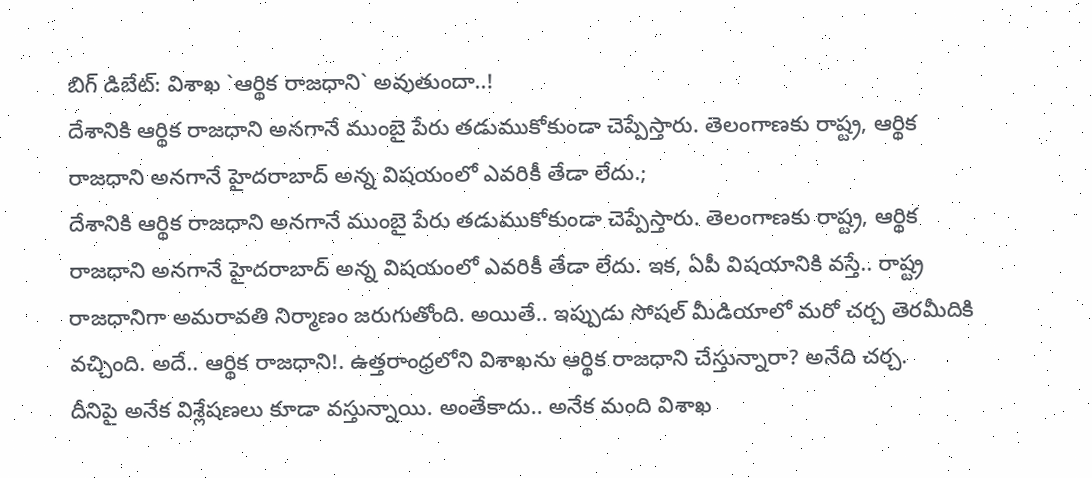బిగ్ డిబేట్: విశాఖ `ఆర్థిక రాజధాని` అవుతుందా..!
దేశానికి ఆర్థిక రాజధాని అనగానే ముంబై పేరు తడుముకోకుండా చెప్పేస్తారు. తెలంగాణకు రాష్ట్ర, ఆర్థిక రాజధాని అనగానే హైదరాబాద్ అన్న విషయంలో ఎవరికీ తేడా లేదు.;
దేశానికి ఆర్థిక రాజధాని అనగానే ముంబై పేరు తడుముకోకుండా చెప్పేస్తారు. తెలంగాణకు రాష్ట్ర, ఆర్థిక రాజధాని అనగానే హైదరాబాద్ అన్న విషయంలో ఎవరికీ తేడా లేదు. ఇక, ఏపీ విషయానికి వస్తే.. రాష్ట్ర రాజధానిగా అమరావతి నిర్మాణం జరుగుతోంది. అయితే.. ఇప్పుడు సోషల్ మీడియాలో మరో చర్చ తెరమీదికి వచ్చింది. అదే.. ఆర్థిక రాజధాని!. ఉత్తరాంధ్రలోని విశాఖను ఆర్థిక రాజధాని చేస్తున్నారా? అనేది చర్చ.
దీనిపై అనేక విశ్లేషణలు కూడా వస్తున్నాయి. అంతేకాదు.. అనేక మంది విశాఖ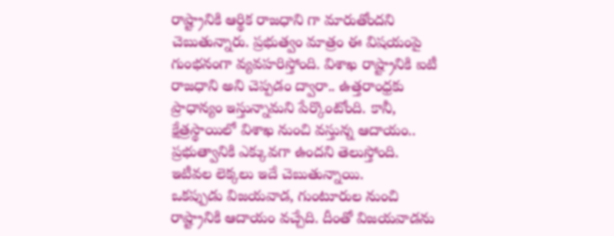రాష్ట్రానికి ఆర్థిక రాజధాని గా మారుతోందని చెబుతున్నారు. ప్రభుత్వం మాత్రం ఈ విషయంపై గుంభనంగా వ్యవహరిస్తోంది. విశాఖ రాష్ట్రానికి ఐటీ రాజధాని అని చెప్పడం ద్వారా.. ఉత్తరాంధ్రకు ప్రాధాన్యం ఇస్తున్నామని పేర్కొంటోంది. కానీ, క్షేత్రస్థాయిలో విశాఖ నుంచి వస్తున్న ఆదాయం.. ప్రభుత్వానికి ఎక్కువగా ఉందని తెలుస్తోంది. ఇటీవల లెక్కలు ఇదే చెబుతున్నాయి.
ఒకప్పుడు విజయవాడ, గుంటూరుల నుంచి రాష్ట్రానికి ఆదాయం వచ్చేది. దీంతో విజయవాడను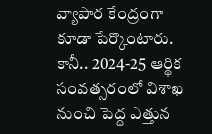వ్యాపార కేంద్రంగా కూడా పేర్కొంటారు. కానీ.. 2024-25 ఆర్థిక సంవత్సరంలో విశాఖ నుంచి పెద్ద ఎత్తున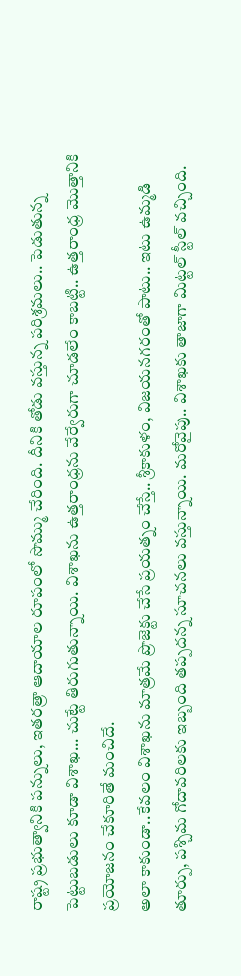రాష్ట్ర ప్రభుత్వానికి పన్నులు, ఇతరత్రా ఆదాయాల రూపంలో సొమ్ము చేరింది. దీనికి తోడు వస్తున్న పరిశ్రమలు.. పెడుతున్న పెట్టుబడులు కూడా విశాఖ... చుట్టే తిరుగుతున్నాయి. విశాఖను ఉత్తరాంధ్రను వేర్వేరుగా చూడలేం కాబట్టి.. ఉత్తరాంధ్ర మొత్తానికి ప్రయోజనం చేకూరితే మంచిదే.
అలా కాకుండా..కేవలం విశాఖను మాత్రమే ప్రొజెక్టు చేసే ప్రయత్నం చేస్తే.. శ్రీకాకుళం, విజయనగరంతో పాటు.. ఇటు ఉమ్మడి తూర్పు, పశ్చిమ గోదావరిలకు ఇబ్బంది తప్పదన్న సూచనలు వస్తున్నాయి. మరోవైపు.. విశాఖకు తాజాగా మిట్టల్ స్టీల్ వచ్చింది.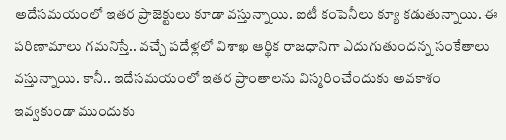అదేసమయంలో ఇతర ప్రాజెక్టులు కూడా వస్తున్నాయి. ఐటీ కంపెనీలు క్యూ కడుతున్నాయి. ఈ పరిణామాలు గమనిస్తే.. వచ్చే పదేళ్లలో విశాఖ ఆర్థిక రాజధానిగా ఎదుగుతుందన్న సంకేతాలు వస్తున్నాయి. కానీ.. ఇదేసమయంలో ఇతర ప్రాంతాలను విస్మరించేందుకు అవకాశం ఇవ్వకుండా ముందుకు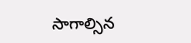సాగాల్సిన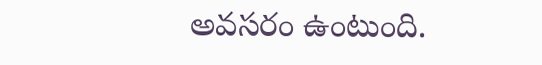అవసరం ఉంటుంది.